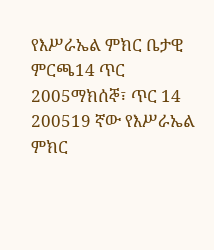የእሥራኤል ምክር ቤታዊ ምርጫ14 ጥር 2005ማክሰኞ፣ ጥር 14 200519 ኛው የእሥራኤል ምክር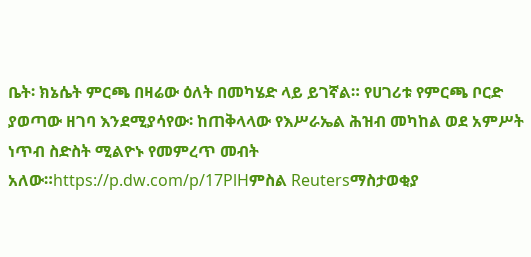ቤት፡ ክኔሴት ምርጫ በዛሬው ዕለት በመካሄድ ላይ ይገኛል። የሀገሪቱ የምርጫ ቦርድ ያወጣው ዘገባ እንደሚያሳየው፡ ከጠቅላላው የእሥራኤል ሕዝብ መካከል ወደ አምሥት ነጥብ ስድስት ሚልዮኑ የመምረጥ መብት አለው።https://p.dw.com/p/17PlHምስል Reutersማስታወቂያ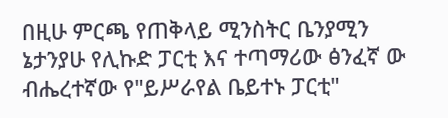በዚሁ ምርጫ የጠቅላይ ሚንስትር ቤንያሚን ኔታንያሁ የሊኩድ ፓርቲ እና ተጣማሪው ፅንፈኛ ው ብሔረተኛው የ"ይሥራየል ቤይተኑ ፓርቲ"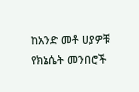ከአንድ መቶ ሀያዎቹ የክኔሴት መንበሮች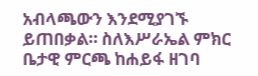አብላጫውን እንደሚያገኙ ይጠበቃል። ስለእሥራኤል ምክር ቤታዊ ምርጫ ከሐይፋ ዘገባ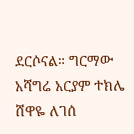ደርሶናል። ግርማው አሻግሬ አርያም ተክሌ ሸዋዬ ለገሰ